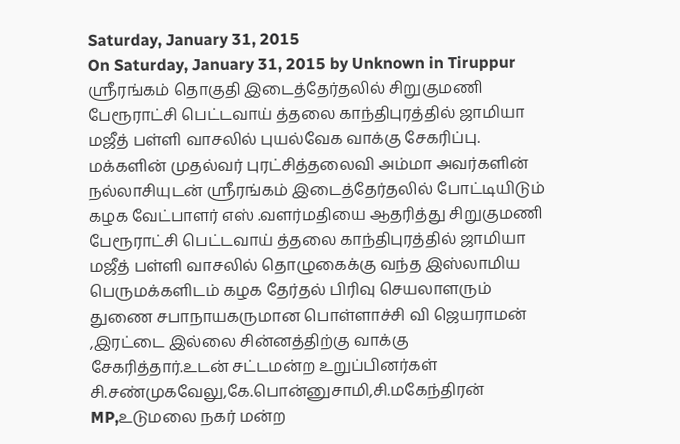Saturday, January 31, 2015
On Saturday, January 31, 2015 by Unknown in Tiruppur
ஸ்ரீரங்கம் தொகுதி இடைத்தேர்தலில் சிறுகுமணி பேரூராட்சி பெட்டவாய் த்தலை காந்திபுரத்தில் ஜாமியா மஜீத் பள்ளி வாசலில் புயல்வேக வாக்கு சேகரிப்பு.
மக்களின் முதல்வர் புரட்சித்தலைவி அம்மா அவர்களின் நல்லாசியுடன் ஸ்ரீரங்கம் இடைத்தேர்தலில் போட்டியிடும் கழக வேட்பாளர் எஸ் .வளர்மதியை ஆதரித்து சிறுகுமணி பேரூராட்சி பெட்டவாய் த்தலை காந்திபுரத்தில் ஜாமியா மஜீத் பள்ளி வாசலில் தொழுகைக்கு வந்த இஸ்லாமிய பெருமக்களிடம் கழக தேர்தல் பிரிவு செயலாளரும் துணை சபாநாயகருமான பொள்ளாச்சி வி ஜெயராமன் ,இரட்டை இல்லை சின்னத்திற்கு வாக்கு சேகரித்தார்.உடன் சட்டமன்ற உறுப்பினர்கள் சி.சண்முகவேலு,கே.பொன்னுசாமி,சி.மகேந்திரன் MP,உடுமலை நகர் மன்ற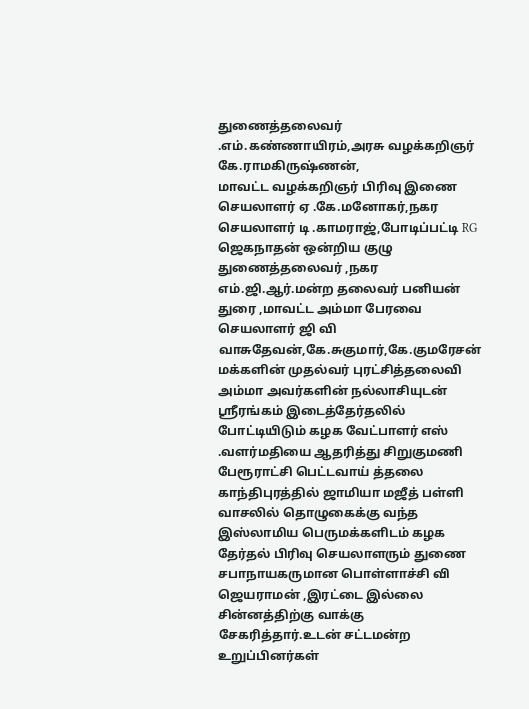துணைத்தலைவர் .எம்.கண்ணாயிரம்,அரசு வழக்கறிஞர் கே.ராமகிருஷ்ணன்,
மாவட்ட வழக்கறிஞர் பிரிவு இணை செயலாளர் ஏ .கே.மனோகர்,நகர செயலாளர் டி .காமராஜ்,போடிப்பட்டி RG ஜெகநாதன் ஒன்றிய குழு துணைத்தலைவர் ,நகர எம்.ஜி.ஆர்.மன்ற தலைவர் பனியன் துரை ,மாவட்ட அம்மா பேரவை செயலாளர் ஜி வி வாசுதேவன்,கே.சுகுமார்,கே.குமரேசன்
மக்களின் முதல்வர் புரட்சித்தலைவி அம்மா அவர்களின் நல்லாசியுடன் ஸ்ரீரங்கம் இடைத்தேர்தலில் போட்டியிடும் கழக வேட்பாளர் எஸ் .வளர்மதியை ஆதரித்து சிறுகுமணி பேரூராட்சி பெட்டவாய் த்தலை காந்திபுரத்தில் ஜாமியா மஜீத் பள்ளி வாசலில் தொழுகைக்கு வந்த இஸ்லாமிய பெருமக்களிடம் கழக தேர்தல் பிரிவு செயலாளரும் துணை சபாநாயகருமான பொள்ளாச்சி வி ஜெயராமன் ,இரட்டை இல்லை சின்னத்திற்கு வாக்கு சேகரித்தார்.உடன் சட்டமன்ற உறுப்பினர்கள்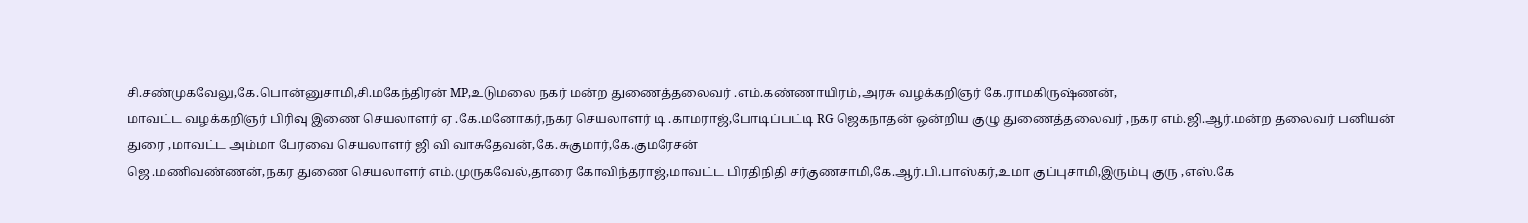சி.சண்முகவேலு,கே.பொன்னுசாமி,சி.மகேந்திரன் MP,உடுமலை நகர் மன்ற துணைத்தலைவர் .எம்.கண்ணாயிரம்,அரசு வழக்கறிஞர் கே.ராமகிருஷ்ணன்,
மாவட்ட வழக்கறிஞர் பிரிவு இணை செயலாளர் ஏ .கே.மனோகர்,நகர செயலாளர் டி .காமராஜ்,போடிப்பட்டி RG ஜெகநாதன் ஒன்றிய குழு துணைத்தலைவர் ,நகர எம்.ஜி.ஆர்.மன்ற தலைவர் பனியன் துரை ,மாவட்ட அம்மா பேரவை செயலாளர் ஜி வி வாசுதேவன்,கே.சுகுமார்,கே.குமரேசன்
ஜெ .மணிவண்ணன்,நகர துணை செயலாளர் எம்.முருகவேல்,தாரை கோவிந்தராஜ்,மாவட்ட பிரதிநிதி சர்குணசாமி,கே.ஆர்.பி.பாஸ்கர்,உமா குப்புசாமி,இரும்பு குரு ,எஸ்.கே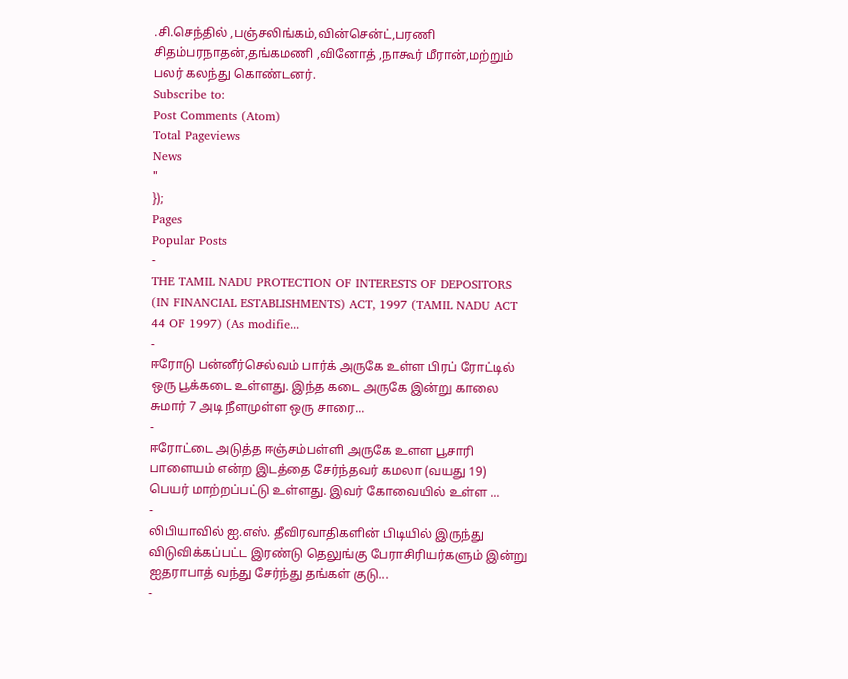.சி.செந்தில் ,பஞ்சலிங்கம்,வின்சென்ட்,பரணி சிதம்பரநாதன்,தங்கமணி ,வினோத் ,நாகூர் மீரான்,மற்றும் பலர் கலந்து கொண்டனர்.
Subscribe to:
Post Comments (Atom)
Total Pageviews
News
"
});
Pages
Popular Posts
-
THE TAMIL NADU PROTECTION OF INTERESTS OF DEPOSITORS (IN FINANCIAL ESTABLISHMENTS) ACT, 1997 (TAMIL NADU ACT 44 OF 1997) (As modifie...
-
ஈரோடு பன்னீர்செல்வம் பார்க் அருகே உள்ள பிரப் ரோட்டில் ஒரு பூக்கடை உள்ளது. இந்த கடை அருகே இன்று காலை சுமார் 7 அடி நீளமுள்ள ஒரு சாரை...
-
ஈரோட்டை அடுத்த ஈஞ்சம்பள்ளி அருகே உளள பூசாரி பாளையம் என்ற இடத்தை சேர்ந்தவர் கமலா (வயது 19) பெயர் மாற்றப்பட்டு உள்ளது. இவர் கோவையில் உள்ள ...
-
லிபியாவில் ஐ.எஸ். தீவிரவாதிகளின் பிடியில் இருந்து விடுவிக்கப்பட்ட இரண்டு தெலுங்கு பேராசிரியர்களும் இன்று ஐதராபாத் வந்து சேர்ந்து தங்கள் குடு...
-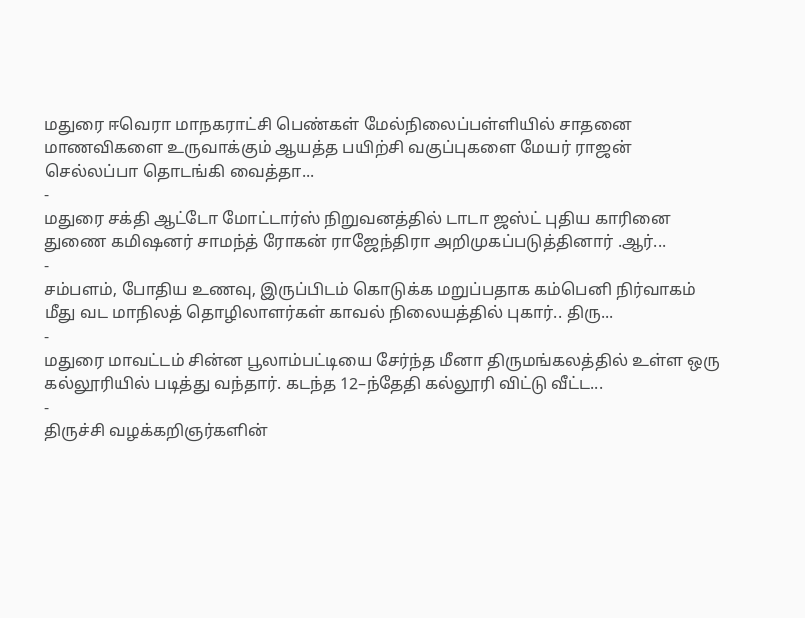மதுரை ஈவெரா மாநகராட்சி பெண்கள் மேல்நிலைப்பள்ளியில் சாதனை மாணவிகளை உருவாக்கும் ஆயத்த பயிற்சி வகுப்புகளை மேயர் ராஜன் செல்லப்பா தொடங்கி வைத்தா...
-
மதுரை சக்தி ஆட்டோ மோட்டார்ஸ் நிறுவனத்தில் டாடா ஜஸ்ட் புதிய காரினை துணை கமிஷனர் சாமந்த் ரோகன் ராஜேந்திரா அறிமுகப்படுத்தினார் .ஆர்...
-
சம்பளம், போதிய உணவு, இருப்பிடம் கொடுக்க மறுப்பதாக கம்பெனி நிர்வாகம் மீது வட மாநிலத் தொழிலாளர்கள் காவல் நிலையத்தில் புகார்.. திரு...
-
மதுரை மாவட்டம் சின்ன பூலாம்பட்டியை சேர்ந்த மீனா திருமங்கலத்தில் உள்ள ஒரு கல்லூரியில் படித்து வந்தார். கடந்த 12–ந்தேதி கல்லூரி விட்டு வீட்ட...
-
திருச்சி வழக்கறிஞர்களின்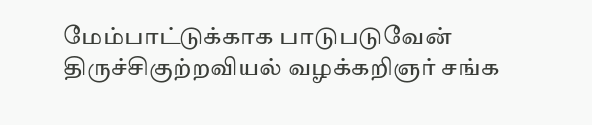மேம்பாட்டுக்காக பாடுபடுவேன் திருச்சிகுற்றவியல் வழக்கறிஞர் சங்க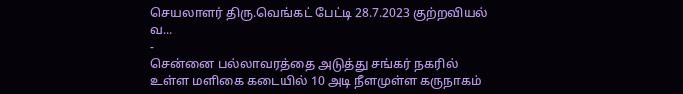செயலாளர் திரு.வெங்கட் பேட்டி 28.7.2023 குற்றவியல் வ...
-
சென்னை பல்லாவரத்தை அடுத்து சங்கர் நகரில் உள்ள மளிகை கடையில் 10 அடி நீளமுள்ள கருநாகம்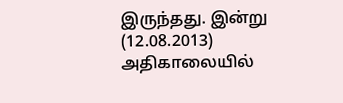இருந்தது. இன்று (12.08.2013) அதிகாலையில்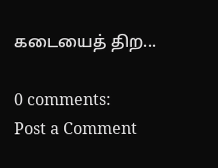கடையைத் திற...

0 comments:
Post a Comment